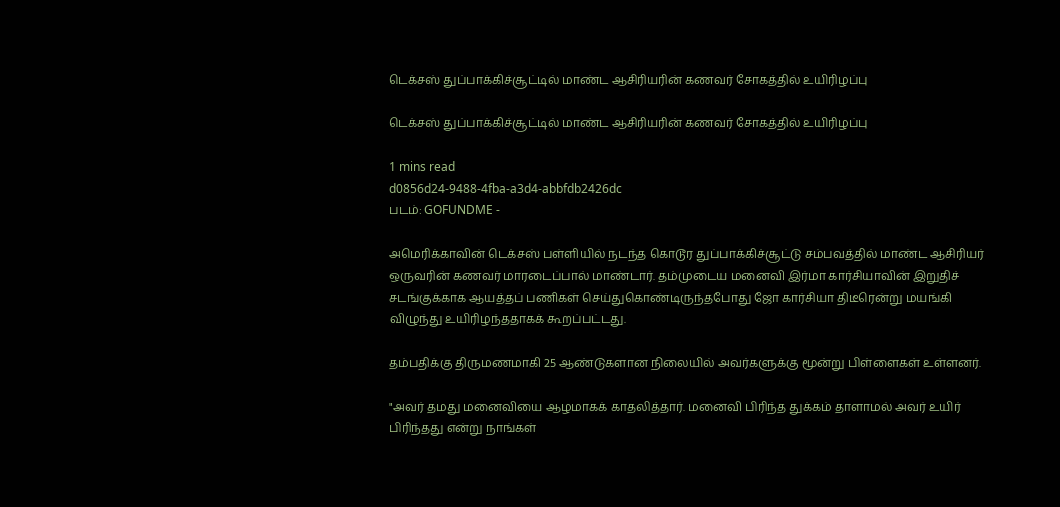டெக்சஸ் துப்பாக்கிச்சூட்டில் மாண்ட ஆசிரியரின் கணவர் சோகத்தில் உயிரிழப்பு

டெக்சஸ் துப்பாக்கிச்சூட்டில் மாண்ட ஆசிரியரின் கணவர் சோகத்தில் உயிரிழப்பு

1 mins read
d0856d24-9488-4fba-a3d4-abbfdb2426dc
படம்: GOFUNDME -

அமெரிக்காவின் டெக்சஸ் பள்ளியில் நடந்த கொடூர துப்பாக்கிச்சூட்டு சம்பவத்தில் மாண்ட ஆசிரியர் ஒருவரின் கணவர் மாரடைப்பால் மாண்டார். தம்முடைய மனைவி இர்மா கார்சியாவின் இறுதிச் சடங்குக்காக ஆயத்தப் பணிகள் செய்துகொண்டிருந்தபோது ஜோ கார்சியா திடீரென்று மயங்கி விழுந்து உயிரிழந்ததாகக் கூறப்பட்டது.

தம்பதிக்கு திருமணமாகி 25 ஆண்டுகளான நிலையில் அவர்களுக்கு மூன்று பிள்ளைகள் உள்ளனர்.

"அவர் தமது மனைவியை ஆழமாகக் காதலித்தார். மனைவி பிரிந்த துக்கம் தாளாமல் அவர் உயிர் பிரிந்தது என்று நாங்கள்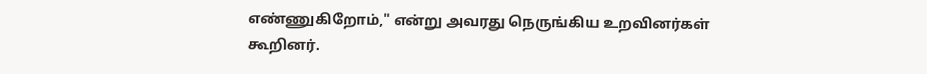எண்ணுகிறோம்," என்று அவரது நெருங்கிய உறவினர்கள் கூறினர்.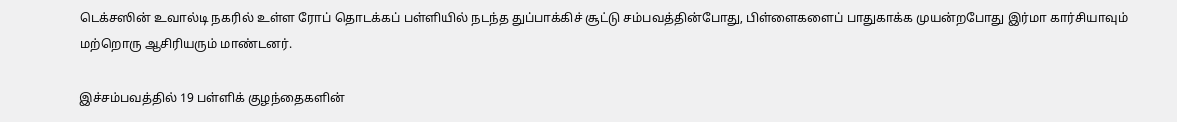டெக்சஸின் உவால்டி நகரில் உள்ள ரோப் தொடக்கப் பள்ளியில் நடந்த துப்பாக்கிச் சூட்டு சம்பவத்தின்போது, பிள்ளைகளைப் பாதுகாக்க முயன்றபோது இர்மா கார்சியாவும் மற்றொரு ஆசிரியரும் மாண்டனர்.

இச்சம்பவத்தில் 19 பள்ளிக் குழந்தைகளின்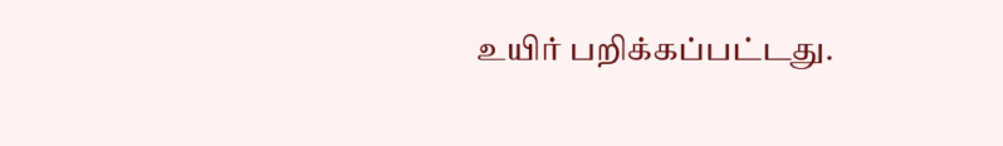உயிர் பறிக்கப்பட்டது.